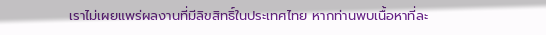เราไม่เผยแพร่ผลงานที่มีลิขสิทธิ์ในประเทศไทย หากท่านพบเนื้อหาที่ละ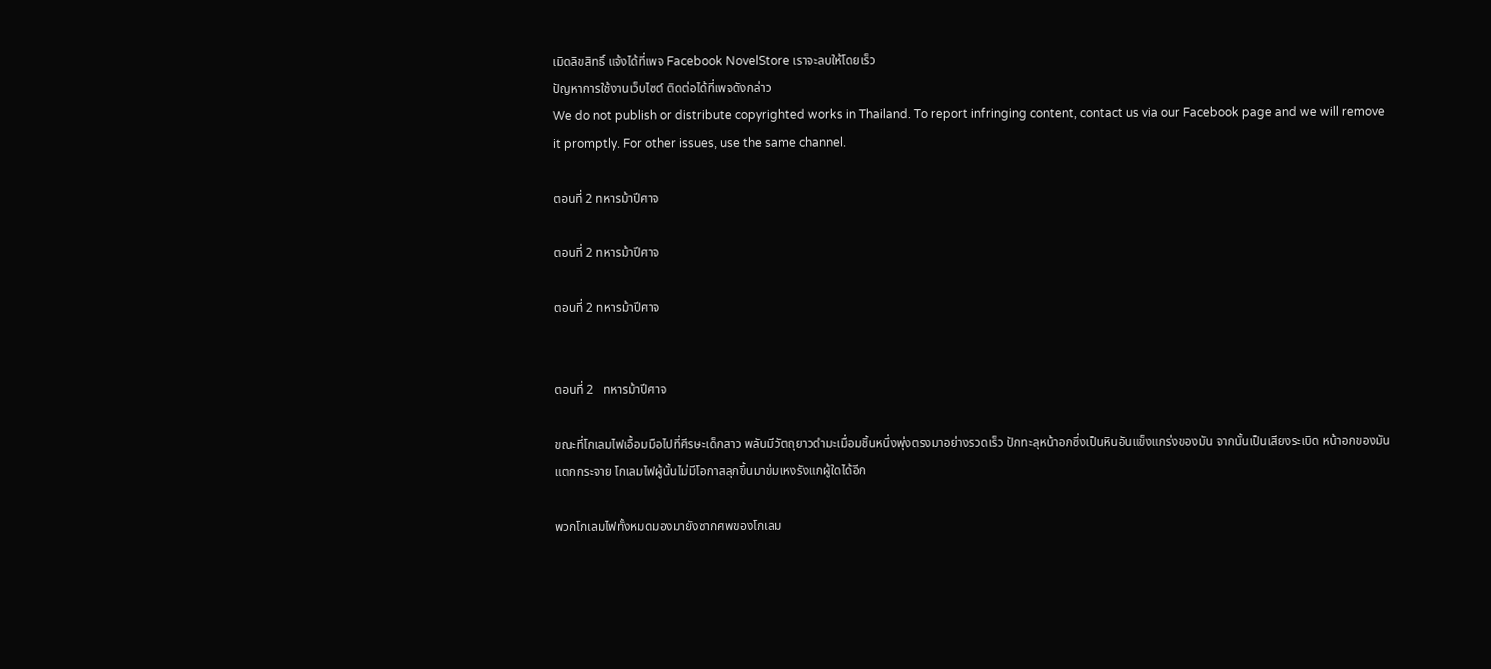เมิดลิขสิทธิ์ แจ้งได้ที่เพจ Facebook NovelStore เราจะลบให้โดยเร็ว
ปัญหาการใช้งานเว็บไซต์ ติดต่อได้ที่เพจดังกล่าว
We do not publish or distribute copyrighted works in Thailand. To report infringing content, contact us via our Facebook page and we will remove it promptly. For other issues, use the same channel.

ตอนที่ 2 ทหารม้าปีศาจ

ตอนที่ 2 ทหารม้าปีศาจ

ตอนที่ 2 ทหารม้าปีศาจ


ตอนที่ 2   ทหารม้าปีศาจ

ขณะที่โกเลมไฟเอื้อมมือไปที่ศีรษะเด็กสาว พลันมีวัตถุยาวดำมะเมื่อมชิ้นหนึ่งพุ่งตรงมาอย่างรวดเร็ว ปักทะลุหน้าอกซึ่งเป็นหินอันแข็งแกร่งของมัน จากนั้นเป็นเสียงระเบิด หน้าอกของมันแตกกระจาย โกเลมไฟผู้นั้นไม่มีโอกาสลุกขึ้นมาข่มเหงรังแกผู้ใดได้อีก

พวกโกเลมไฟทั้งหมดมองมายังซากศพของโกเลม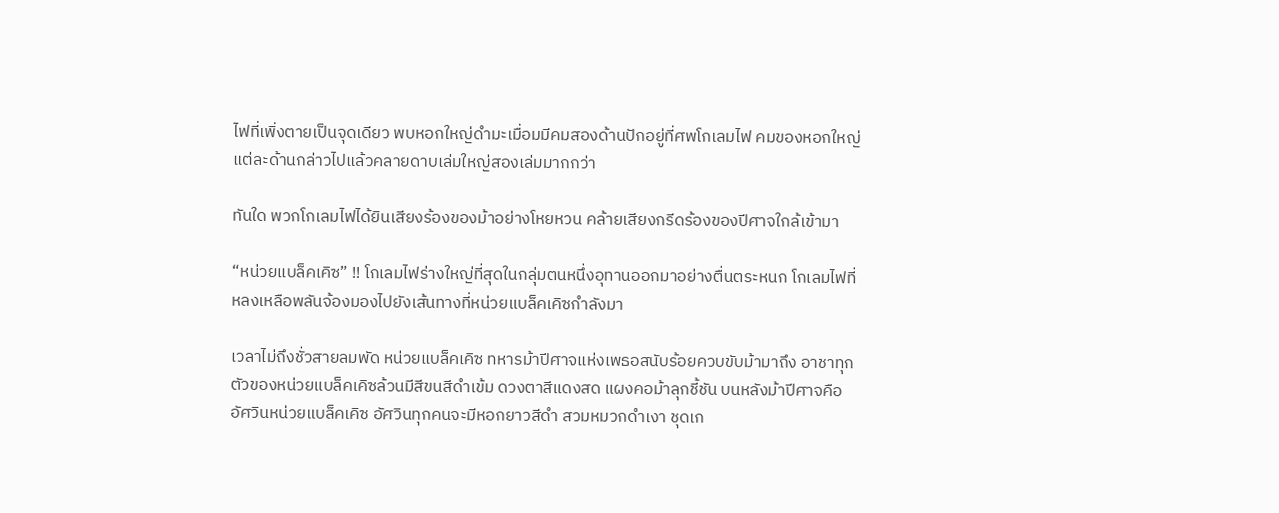ไฟที่เพิ่งตายเป็นจุดเดียว พบหอกใหญ่ดำมะเมื่อมมีคมสองด้านปักอยู่ที่ศพโกเลมไฟ คมของหอกใหญ่แต่ละด้านกล่าวไปแล้วคลายดาบเล่มใหญ่สองเล่มมากกว่า

ทันใด พวกโกเลมไฟได้ยินเสียงร้องของม้าอย่างโหยหวน คล้ายเสียงกรีดร้องของปีศาจใกล้เข้ามา

“หน่วยแบล็คเคิซ” !! โกเลมไฟร่างใหญ่ที่สุดในกลุ่มตนหนึ่งอุทานออกมาอย่างตื่นตระหนก โกเลมไฟที่หลงเหลือพลันจ้องมองไปยังเส้นทางที่หน่วยแบล็คเคิซกำลังมา

เวลาไม่ถึงชั่วสายลมพัด หน่วยแบล็คเคิซ ทหารม้าปีศาจแห่งเพธอสนับร้อยควบขับม้ามาถึง อาชาทุกตัวของหน่วยแบล็คเคิซล้วนมีสีขนสีดำเข้ม ดวงตาสีแดงสด แผงคอม้าลุกชี้ชัน บนหลังม้าปีศาจคืออัศวินหน่วยแบล็คเคิซ อัศวินทุกคนจะมีหอกยาวสีดำ สวมหมวกดำเงา ชุดเก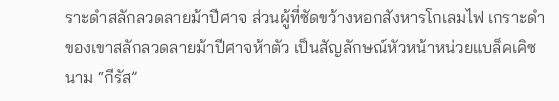ราะดำสลักลวดลายม้าปีศาจ ส่วนผู้ที่ซัดขว้างหอกสังหารโกเลมไฟ เกราะดำของเขาสลักลวดลายม้าปีศาจห้าตัว เป็นสัญลักษณ์หัวหน้าหน่วยแบล็คเคิซนาม “กีรัส”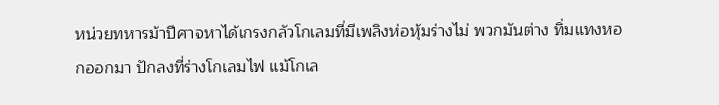หน่วยทหารม้าปีศาจหาได้เกรงกลัวโกเลมที่มีเพลิงห่อหุ้มร่างไม่ พวกมันต่าง ทิ่มแทงหอกออกมา ปักลงที่ร่างโกเลมไฟ แม้โกเล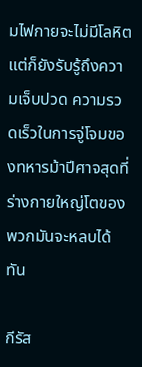มไฟกายจะไม่มีโลหิต แต่ก็ยังรับรู้ถึงความเจ็บปวด ความรวดเร็วในการจู่โจมของทหารม้าปีศาจสุดที่ร่างกายใหญ่โตของพวกมันจะหลบได้ทัน

กีรัส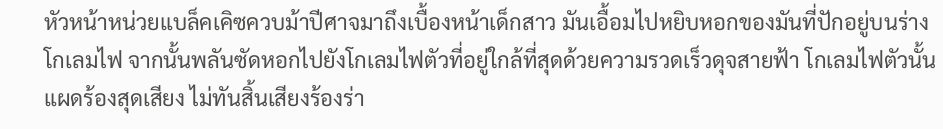หัวหน้าหน่วยแบล็คเคิซควบม้าปีศาจมาถึงเบื้องหน้าเด็กสาว มันเอื้อมไปหยิบหอกของมันที่ปักอยู่บนร่างโกเลมไฟ จากนั้นพลันซัดหอกไปยังโกเลมไฟตัวที่อยู่ใกล้ที่สุดด้วยความรวดเร็วดุจสายฟ้า โกเลมไฟตัวนั้นแผดร้องสุดเสียง ไม่ทันสิ้นเสียงร้องร่า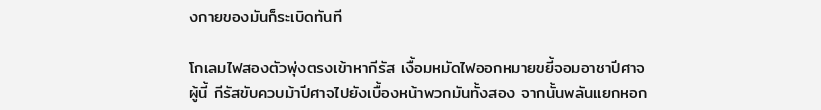งกายของมันก็ระเบิดทันที

โกเลมไฟสองตัวพุ่งตรงเข้าหากีรัส เงื้อมหมัดไฟออกหมายขยี้จอมอาชาปีศาจผู้นี้ กีรัสขับควบม้าปีศาจไปยังเบื้องหน้าพวกมันทั้งสอง จากนั้นพลันแยกหอก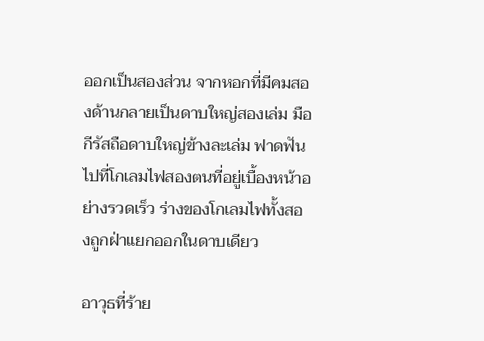ออกเป็นสองส่วน จากหอกที่มีคมสองด้านกลายเป็นดาบใหญ่สองเล่ม มือกีรัสถือดาบใหญ่ข้างละเล่ม ฟาดฟันไปที่โกเลมไฟสองตนที่อยู่เบื้องหน้าอย่างรวดเร็ว ร่างของโกเลมไฟทั้งสองถูกฝ่าแยกออกในดาบเดียว

อาวุธที่ร้าย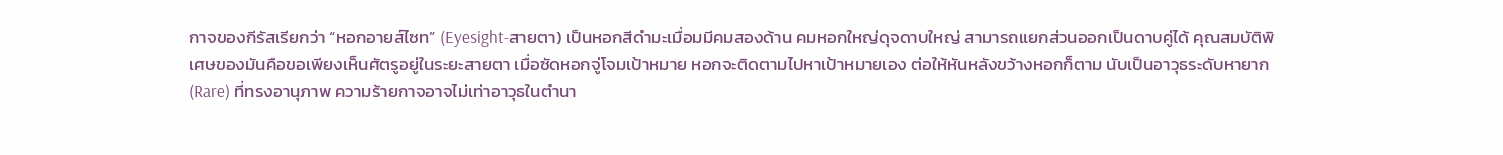กาจของกีรัสเรียกว่า “หอกอายส์ไซท” (Eyesight-สายตา) เป็นหอกสีดำมะเมื่อมมีคมสองด้าน คมหอกใหญ่ดุจดาบใหญ่ สามารถแยกส่วนออกเป็นดาบคู่ได้ คุณสมบัติพิเศษของมันคือขอเพียงเห็นศัตรูอยู่ในระยะสายตา เมื่อซัดหอกจู่โจมเป้าหมาย หอกจะติดตามไปหาเป้าหมายเอง ต่อให้หันหลังขว้างหอกก็ตาม นับเป็นอาวุธระดับหายาก (Rare) ที่ทรงอานุภาพ ความร้ายกาจอาจไม่เท่าอาวุธในตำนา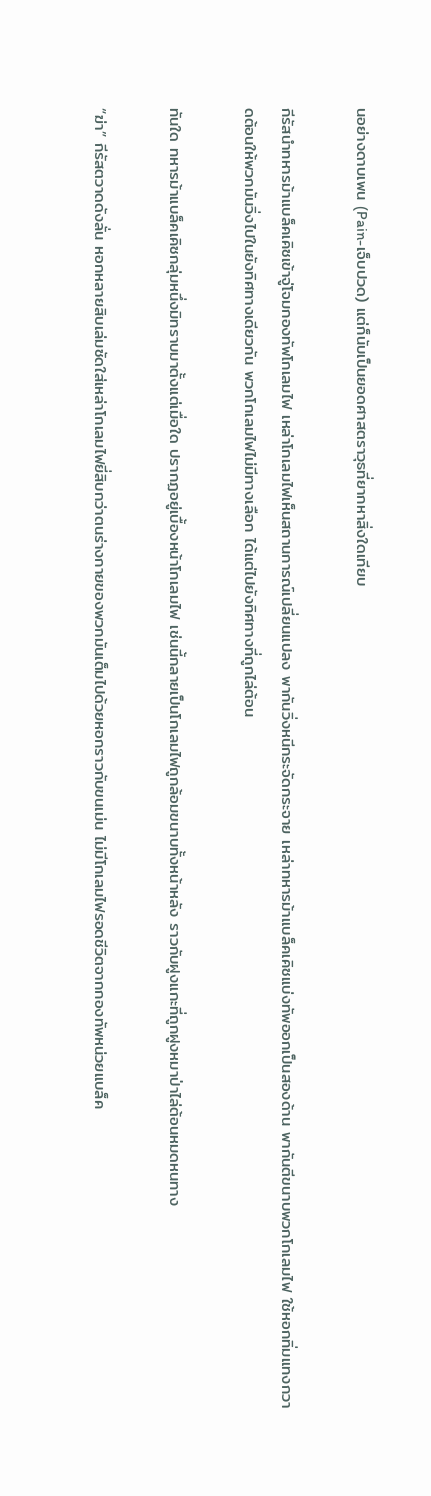นอย่างดาบเพน (Pain-เจ็บปวด) แต่ก็นับเป็นยอดศาสตราวุธที่ยากหาสิ่งใดเทียบ

กีรัสนำทหารม้าแบล็คเคิซเข้าจู่โจมกองทัพโกเลมไฟ เหล่าโกเลมไฟเห็นสถานการณ์เปลี่ยนแปลง พากันวิ่งหนีกระจัดกระจาย เหล่าทหารม้าแบล็คเคิซแบ่งทัพออกเป็นสองด้าน พากันตีขนาบพวกโกเลมไฟ ใช้หอกทิ่มแทงกวาดต้อนให้พวกมันวิ่งไปในยังทิศทางเดียวกัน พวกโกเลมไฟไม่มีทางเลือก ได้แต่ไปยังทิศทางที่ถูกไล่ต้อน

ทันใด ทหารม้าแบล็คเคิซกลุ่มหนึ่งมิทราบมาตั้งแต่เมื่อใด ปรากฏอยู่เบื้องหน้าโกเลมไฟ เช่นนี้กลายเป็นโกเลมไฟถูกล้อมขนาบทั้งหน้าหลัง ราวกับฝูงแกะที่ถูกฝูงหมาป่าไล่ต้อนหมดหนทาง

“ฆ่า” กีรัสตวาดดังลั่น หอกหลายสิบเล่มซัดใส่เหล่าโกเลมไฟยี่สิบกว่าตนร่างกายของพวกมันเต็มไปด้วยหอกราวกับขนเม่น ไม่มีโกเลมไฟรอดชีวิตจากกองทัพหน่วยแบล็ค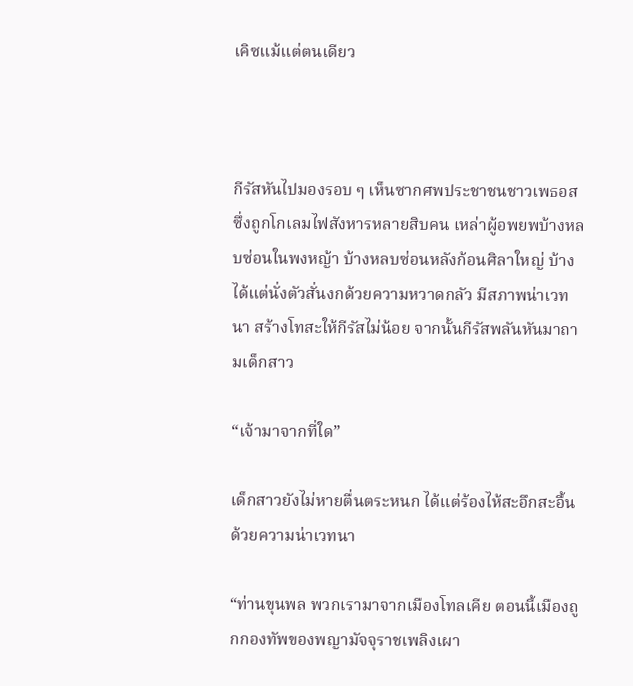เคิซแม้แต่ตนเดียว



กีรัสหันไปมองรอบ ๆ เห็นซากศพประชาชนชาวเพธอสซึ่งถูกโกเลมไฟสังหารหลายสิบคน เหล่าผู้อพยพบ้างหลบซ่อนในพงหญ้า บ้างหลบซ่อนหลังก้อนศิลาใหญ่ บ้างได้แต่นั่งตัวสั่นงกด้วยความหวาดกลัว มีสภาพน่าเวทนา สร้างโทสะให้กีรัสไม่น้อย จากนั้นกีรัสพลันหันมาถามเด็กสาว

“เจ้ามาจากที่ใด”

เด็กสาวยังไม่หายตื่นตระหนก ได้แต่ร้องไห้สะอึกสะอื้นด้วยความน่าเวทนา

“ท่านขุนพล พวกเรามาจากเมืองโทลเคีย ตอนนี้เมืองถูกกองทัพของพญามัจจุราชเพลิงเผา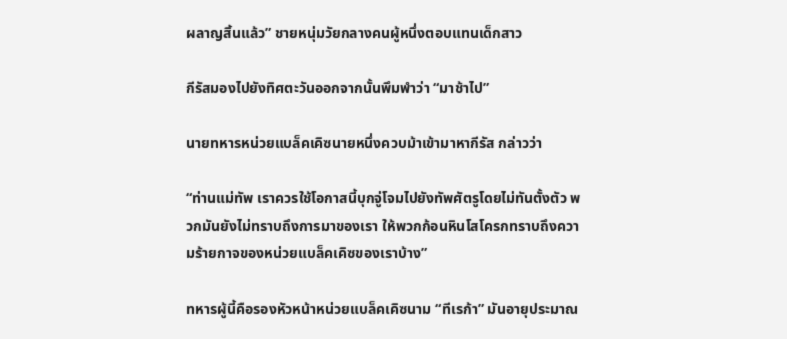ผลาญสิ้นแล้ว” ชายหนุ่มวัยกลางคนผู้หนึ่งตอบแทนเด็กสาว

กีรัสมองไปยังทิศตะวันออกจากนั้นพึมพำว่า “มาช้าไป”

นายทหารหน่วยแบล็คเคิซนายหนึ่งควบม้าเข้ามาหากีรัส กล่าวว่า

“ท่านแม่ทัพ เราควรใช้โอกาสนี้บุกจู่โจมไปยังทัพศัตรูโดยไม่ทันตั้งตัว พวกมันยังไม่ทราบถึงการมาของเรา ให้พวกก้อนหินโสโครกทราบถึงความร้ายกาจของหน่วยแบล็คเคิซของเราบ้าง”

ทหารผู้นี้คือรองหัวหน้าหน่วยแบล็คเคิซนาม “ทีเรก้า” มันอายุประมาณ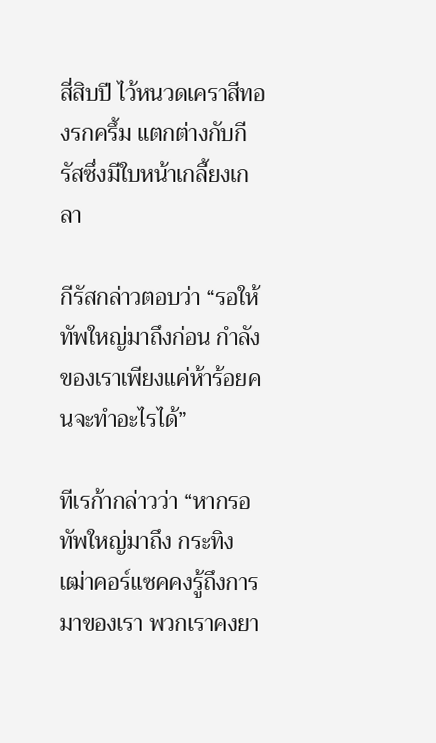สี่สิบปี ไว้หนวดเคราสีทองรกครึ้ม แตกต่างกับกีรัสซึ่งมีใบหน้าเกลี้ยงเกลา

กีรัสกล่าวตอบว่า “รอให้ทัพใหญ่มาถึงก่อน กำลังของเราเพียงแค่ห้าร้อยคนจะทำอะไรได้”

ทีเรก้ากล่าวว่า “หากรอทัพใหญ่มาถึง กระทิงเฒ่าคอร์แซคคงรู้ถึงการมาของเรา พวกเราคงยา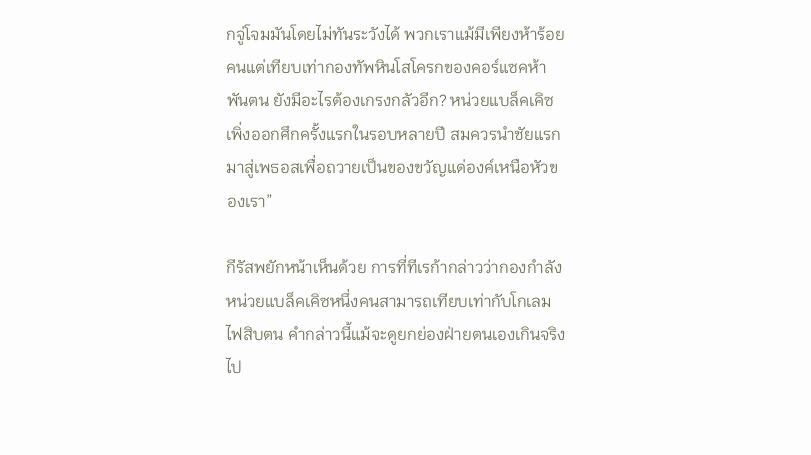กจู่โจมมันโดยไม่ทันระวังได้ พวกเราแม้มีเพียงห้าร้อยคนแต่เทียบเท่ากองทัพหินโสโครกของคอร์แซคห้าพันตน ยังมีอะไรต้องเกรงกลัวอีก? หน่วยแบล็คเคิซเพิ่งออกศึกครั้งแรกในรอบหลายปี สมควรนำชัยแรกมาสู่เพธอสเพื่อถวายเป็นของขวัญแด่องค์เหนือหัวของเรา”

กีรัสพยักหน้าเห็นด้วย การที่ทีเรก้ากล่าวว่ากองกำลังหน่วยแบล็คเคิซหนึ่งคนสามารถเทียบเท่ากับโกเลมไฟสิบตน คำกล่าวนี้แม้จะดูยกย่องฝ่ายตนเองเกินจริงไป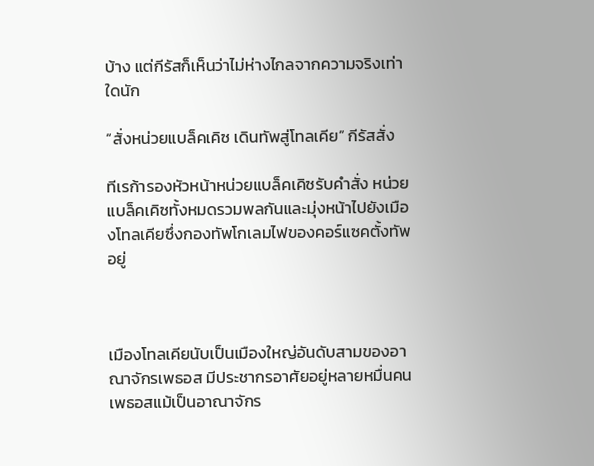บ้าง แต่กีรัสก็เห็นว่าไม่ห่างไกลจากความจริงเท่าใดนัก

“สั่งหน่วยแบล็คเคิซ เดินทัพสู่โทลเคีย” กีรัสสั่ง

ทีเรก้ารองหัวหน้าหน่วยแบล็คเคิซรับคำสั่ง หน่วยแบล็คเคิซทั้งหมดรวมพลกันและมุ่งหน้าไปยังเมืองโทลเคียซึ่งกองทัพโกเลมไฟของคอร์แซคตั้งทัพอยู่



เมืองโทลเคียนับเป็นเมืองใหญ่อันดับสามของอาณาจักรเพธอส มีประชากรอาศัยอยู่หลายหมื่นคน เพธอสแม้เป็นอาณาจักร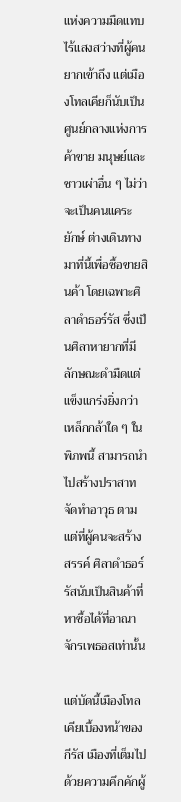แห่งความมืดแทบไร้แสงสว่างที่ผู้คนยากเข้าถึง แต่เมืองโทลเคียก็นับเป็นศูนย์กลางแห่งการค้าขาย มนุษย์และชาวเผ่าอื่น ๆ ไม่ว่าจะเป็นคนแคระ ยักษ์ ต่างเดินทางมาที่นี้เพื่อซื้อขายสินค้า โดยเฉพาะศิลาดำธอร์รัส ซึ่งเป็นศิลาหายากที่มีลักษณะดำมืดแต่แข็งแกร่งยิ่งกว่าเหล็กกล้าใด ๆ ในพิภพนี้ สามารถนำไปสร้างปราสาท จัดทำอาวุธ ตามแต่ที่ผู้คนจะสร้างสรรค์ ศิลาดำธอร์รัสนับเป็นสินค้าที่หาซื้อได้ที่อาณาจักรเพธอสเท่านั้น

แต่บัดนี้เมืองโทลเคียเบื้องหน้าของกีรัส เมืองที่เต็มไปด้วยความคึกคักผู้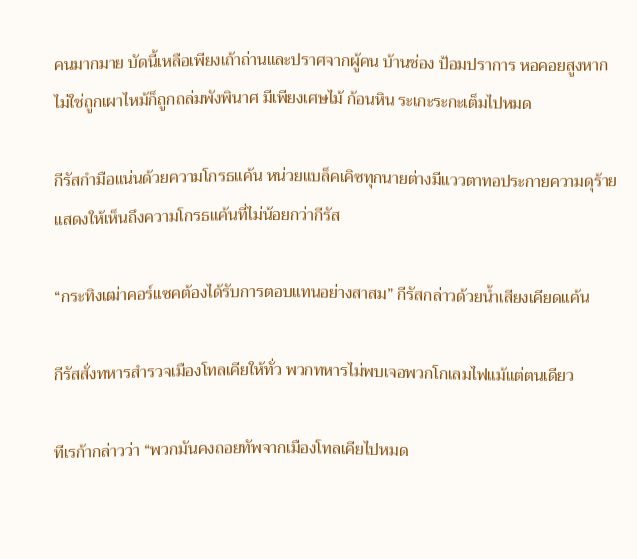คนมากมาย บัดนี้เหลือเพียงเถ้าถ่านและปราศจากผู้คน บ้านช่อง ป้อมปราการ หอคอยสูงหากไม่ใช่ถูกเผาไหม้ก็ถูกถล่มพังพินาศ มีเพียงเศษไม้ ก้อนหิน ระเกะระกะเต็มไปหมด

กีรัสกำมือแน่นด้วยความโกรธแค้น หน่วยแบล็คเคิซทุกนายต่างมีแววตาทอประกายความดุร้ายแสดงให้เห็นถึงความโกรธแค้นที่ไม่น้อยกว่ากีรัส

“กระทิงเฒ่าคอร์แซคต้องได้รับการตอบแทนอย่างสาสม” กีรัสกล่าวด้วยน้ำเสียงเคียดแค้น

กีรัสสั่งทหารสำรวจเมืองโทลเคียให้ทั่ว พวกทหารไม่พบเจอพวกโกเลมไฟแม้แต่ตนเดียว

ทีเรก้ากล่าวว่า “พวกมันคงถอยทัพจากเมืองโทลเคียไปหมด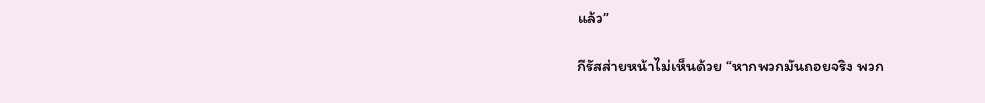แล้ว”

กีรัสส่ายหน้าไม่เห็นด้วย “หากพวกมันถอยจริง พวก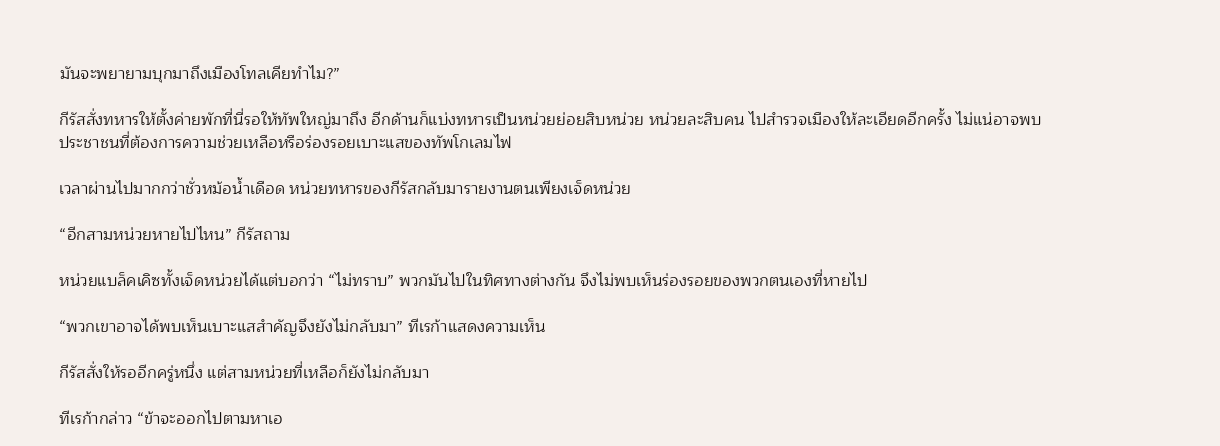มันจะพยายามบุกมาถึงเมืองโทลเคียทำไม?”

กีรัสสั่งทหารให้ตั้งค่ายพักที่นี่รอให้ทัพใหญ่มาถึง อีกด้านก็แบ่งทหารเป็นหน่วยย่อยสิบหน่วย หน่วยละสิบคน ไปสำรวจเมืองให้ละเอียดอีกครั้ง ไม่แน่อาจพบประชาชนที่ต้องการความช่วยเหลือหรือร่องรอยเบาะแสของทัพโกเลมไฟ

เวลาผ่านไปมากกว่าชั่วหม้อน้ำเดือด หน่วยทหารของกีรัสกลับมารายงานตนเพียงเจ็ดหน่วย

“อีกสามหน่วยหายไปไหน” กีรัสถาม

หน่วยแบล็คเคิซทั้งเจ็ดหน่วยได้แต่บอกว่า “ไม่ทราบ” พวกมันไปในทิศทางต่างกัน จึงไม่พบเห็นร่องรอยของพวกตนเองที่หายไป

“พวกเขาอาจได้พบเห็นเบาะแสสำคัญจึงยังไม่กลับมา” ทีเรก้าแสดงความเห็น

กีรัสสั่งให้รออีกครู่หนึ่ง แต่สามหน่วยที่เหลือก็ยังไม่กลับมา

ทีเรก้ากล่าว “ข้าจะออกไปตามหาเอ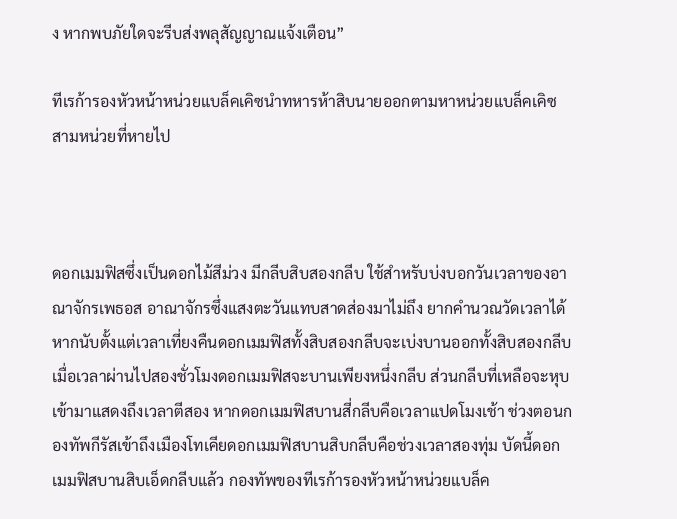ง หากพบภัยใดจะรีบส่งพลุสัญญาณแจ้งเตือน”

ทีเรก้ารองหัวหน้าหน่วยแบล็คเคิซนำทหารห้าสิบนายออกตามหาหน่วยแบล็คเคิซสามหน่วยที่หายไป



ดอกเมมฟิสซึ่งเป็นดอกไม้สีม่วง มีกลีบสิบสองกลีบ ใช้สำหรับบ่งบอกวันเวลาของอาณาจักรเพธอส อาณาจักรซึ่งแสงตะวันแทบสาดส่องมาไม่ถึง ยากคำนวณวัดเวลาได้ หากนับตั้งแต่เวลาเที่ยงคืนดอกเมมฟิสทั้งสิบสองกลีบจะเบ่งบานออกทั้งสิบสองกลีบ เมื่อเวลาผ่านไปสองชั่วโมงดอกเมมฟิสจะบานเพียงหนึ่งกลีบ ส่วนกลีบที่เหลือจะหุบเข้ามาแสดงถึงเวลาตีสอง หากดอกเมมฟิสบานสี่กลีบคือเวลาแปดโมงเช้า ช่วงตอนกองทัพกีรัสเข้าถึงเมืองโทเคียดอกเมมฟิสบานสิบกลีบคือช่วงเวลาสองทุ่ม บัดนี้ดอกเมมฟิสบานสิบเอ็ดกลีบแล้ว กองทัพของทีเรก้ารองหัวหน้าหน่วยแบล็ค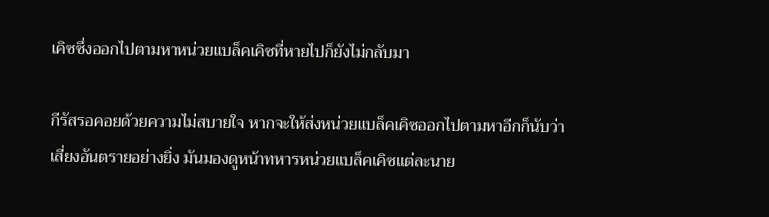เคิซซึ่งออกไปตามหาหน่วยแบล็คเคิซที่หายไปก็ยังไม่กลับมา

กีรัสรอคอยด้วยความไม่สบายใจ หากจะให้ส่งหน่วยแบล็คเคิซออกไปตามหาอีกก็นับว่าเสี่ยงอันตรายอย่างยิ่ง มันมองดูหน้าทหารหน่วยแบล็คเคิซแต่ละนาย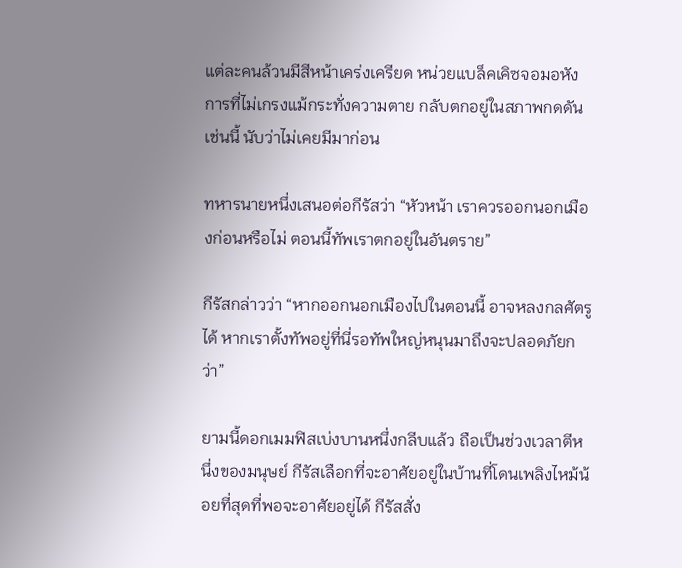แต่ละคนล้วนมีสีหน้าเคร่งเครียด หน่วยแบล็คเคิซจอมอหังการที่ไม่เกรงแม้กระทั่งความตาย กลับตกอยู่ในสภาพกดดันเช่นนี้ นับว่าไม่เคยมีมาก่อน

ทหารนายหนึ่งเสนอต่อกีรัสว่า “หัวหน้า เราควรออกนอกเมืองก่อนหรือไม่ ตอนนี้ทัพเราตกอยู่ในอันตราย”

กีรัสกล่าวว่า “หากออกนอกเมืองไปในตอนนี้ อาจหลงกลศัตรูได้ หากเราตั้งทัพอยู่ที่นี่รอทัพใหญ่หนุนมาถึงจะปลอดภัยกว่า”

ยามนี้ดอกเมมฟิสเบ่งบานหนึ่งกลีบแล้ว ถือเป็นช่วงเวลาตีหนึ่งของมนุษย์ กีรัสเลือกที่จะอาศัยอยู่ในบ้านที่โดนเพลิงไหม้น้อยที่สุดที่พอจะอาศัยอยู่ได้ กีรัสสั่ง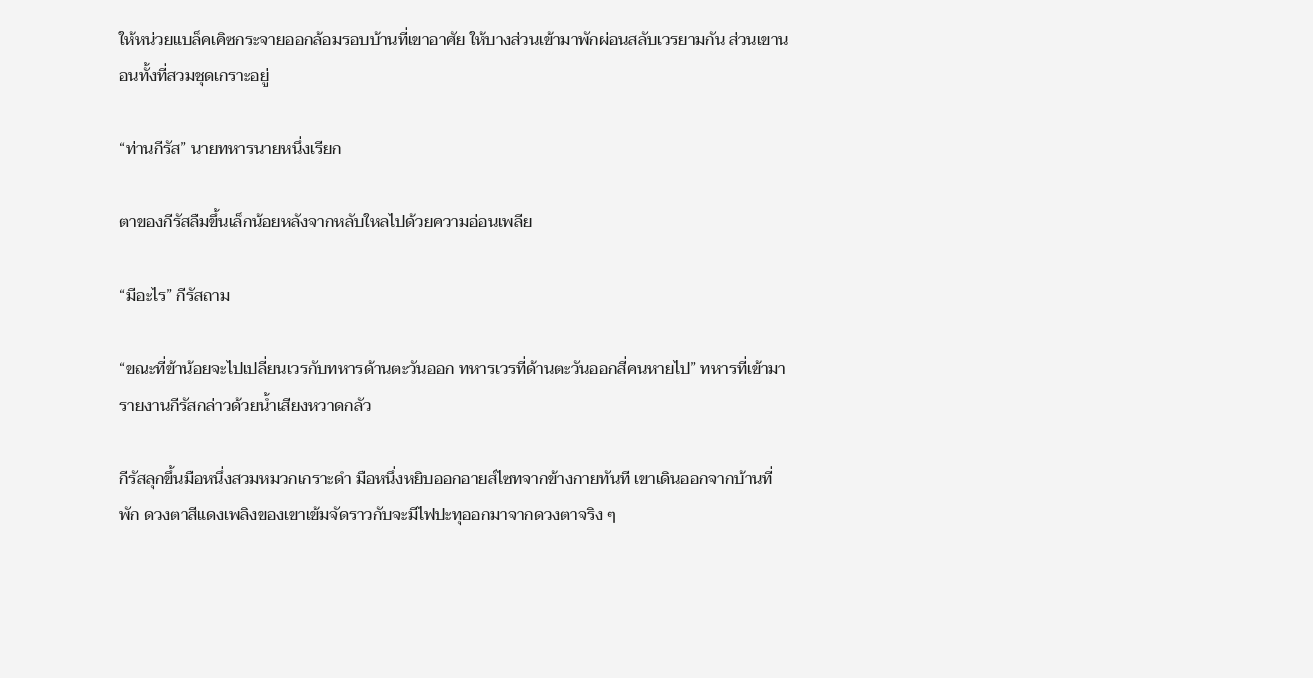ให้หน่วยแบล็คเคิซกระจายออกล้อมรอบบ้านที่เขาอาศัย ให้บางส่วนเข้ามาพักผ่อนสลับเวรยามกัน ส่วนเขานอนทั้งที่สวมชุดเกราะอยู่

“ท่านกีรัส” นายทหารนายหนึ่งเรียก

ตาของกีรัสลืมขึ้นเล็กน้อยหลังจากหลับใหลไปด้วยความอ่อนเพลีย

“มีอะไร” กีรัสถาม

“ขณะที่ข้าน้อยจะไปเปลี่ยนเวรกับทหารด้านตะวันออก ทหารเวรที่ด้านตะวันออกสี่คนหายไป” ทหารที่เข้ามารายงานกีรัสกล่าวด้วยน้ำเสียงหวาดกลัว

กีรัสลุกขึ้นมือหนึ่งสวมหมวกเกราะดำ มือหนึ่งหยิบออกอายส์ไซทจากข้างกายทันที เขาเดินออกจากบ้านที่พัก ดวงตาสีแดงเพลิงของเขาเข้มจัดราวกับจะมีไฟปะทุออกมาจากดวงตาจริง ๆ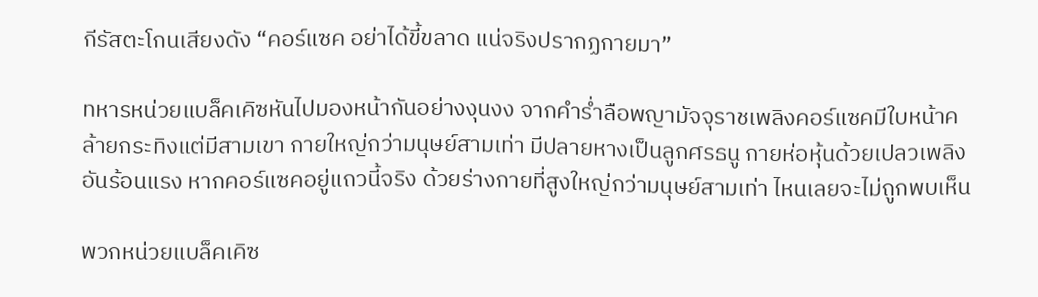กีรัสตะโกนเสียงดัง “คอร์แซค อย่าได้ขี้ขลาด แน่จริงปรากฏกายมา”

ทหารหน่วยแบล็คเคิซหันไปมองหน้ากันอย่างงุนงง จากคำร่ำลือพญามัจจุราชเพลิงคอร์แซคมีใบหน้าคล้ายกระทิงแต่มีสามเขา กายใหญ่กว่ามนุษย์สามเท่า มีปลายหางเป็นลูกศรธนู กายห่อหุ้นด้วยเปลวเพลิงอันร้อนแรง หากคอร์แซคอยู่แถวนี้จริง ด้วยร่างกายที่สูงใหญ่กว่ามนุษย์สามเท่า ไหนเลยจะไม่ถูกพบเห็น

พวกหน่วยแบล็คเคิซ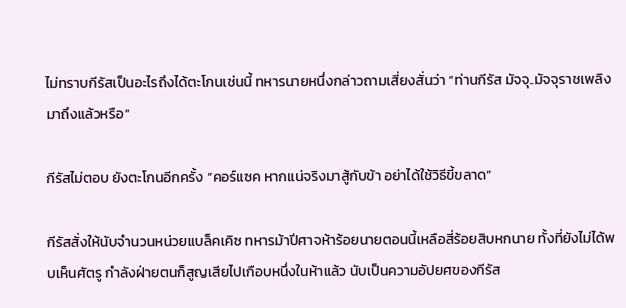ไม่ทราบกีรัสเป็นอะไรถึงได้ตะโกนเช่นนี้ ทหารนายหนึ่งกล่าวถามเสี่ยงสั่นว่า “ท่านกีรัส มัจจุ..มัจจุราชเพลิง มาถึงแล้วหรือ”

กีรัสไม่ตอบ ยังตะโกนอีกครั้ง “คอร์แซค หากแน่จริงมาสู้กับข้า อย่าได้ใช้วิธีขี้ขลาด”

กีรัสสั่งให้นับจำนวนหน่วยแบล็คเคิซ ทหารม้าปีศาจห้าร้อยนายตอนนี้เหลือสี่ร้อยสิบหกนาย ทั้งที่ยังไม่ได้พบเห็นศัตรู กำลังฝ่ายตนก็สูญเสียไปเกือบหนึ่งในห้าแล้ว นับเป็นความอัปยศของกีรัส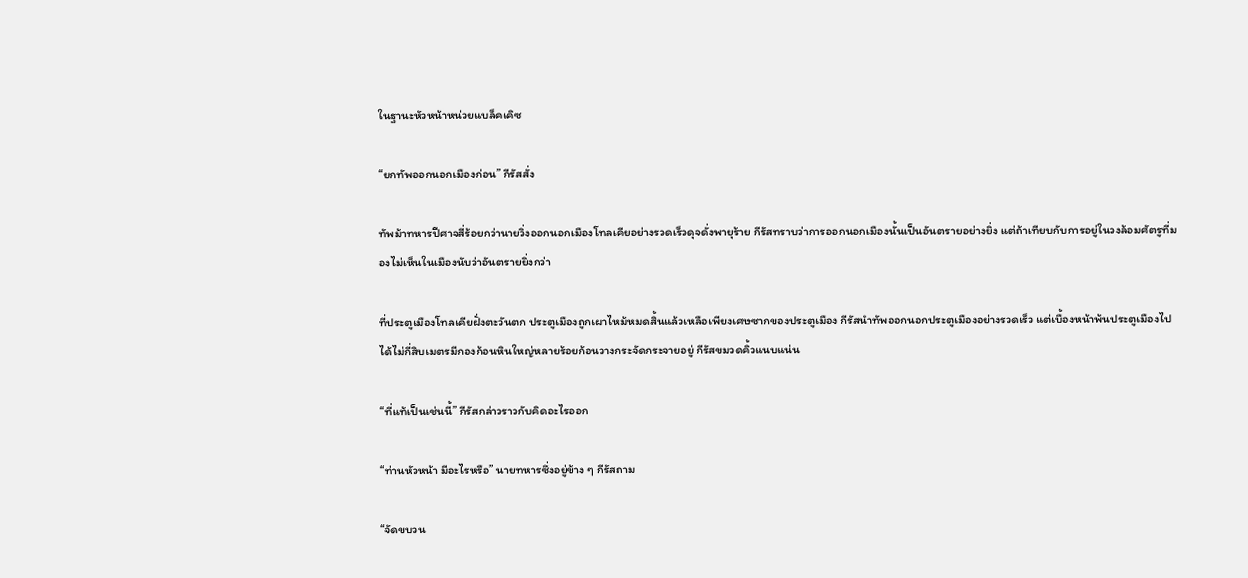ในฐานะหัวหน้าหน่วยแบล็คเคิซ

“ยกทัพออกนอกเมืองก่อน” กีรัสสั่ง

ทัพม้าทหารปีศาจสี่ร้อยกว่านายวิ่งออกนอกเมืองโทลเคียอย่างรวดเร็วดุจดั่งพายุร้าย กีรัสทราบว่าการออกนอกเมืองนั้นเป็นอันตรายอย่างยิ่ง แต่ถ้าเทียบกับการอยู่ในวงล้อมศัตรูที่มองไม่เห็นในเมืองนับว่าอันตรายยิ่งกว่า

ที่ประตูเมืองโทลเคียฝั่งตะวันตก ประตูเมืองถูกเผาไหม้หมดสิ้นแล้วเหลือเพียงเศษซากของประตูเมือง กีรัสนำทัพออกนอกประตูเมืองอย่างรวดเร็ว แต่เบื้องหน้าพ้นประตูเมืองไปได้ไม่กี่สิบเมตรมีกองก้อนหินใหญ่หลายร้อยก้อนวางกระจัดกระจายอยู่ กีรัสขมวดคิ้วแนบแน่น

“ที่แท้เป็นเช่นนี้” กีรัสกล่าวราวกับคิดอะไรออก

“ท่านหัวหน้า มีอะไรหรือ” นายทหารซึ่งอยู่ข้าง ๆ กีรัสถาม

“จัดขบวน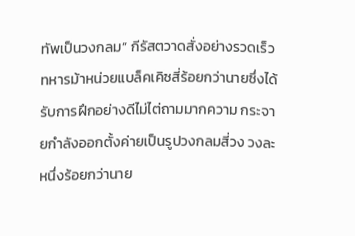ทัพเป็นวงกลม” กีรัสตวาดสั่งอย่างรวดเร็ว ทหารม้าหน่วยแบล็คเคิซสี่ร้อยกว่านายซึ่งได้รับการฝึกอย่างดีไม่ไต่ถามมากความ กระจายกำลังออกตั้งค่ายเป็นรูปวงกลมสี่วง วงละหนึ่งร้อยกว่านาย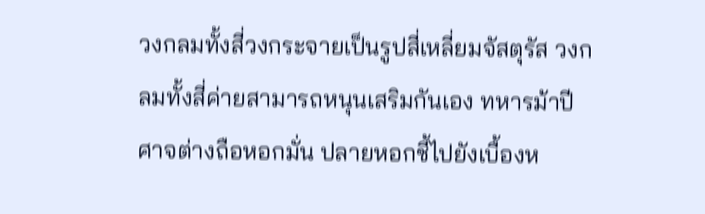วงกลมทั้งสี่วงกระจายเป็นรูปสี่เหลี่ยมจัสตุรัส วงกลมทั้งสี่ค่ายสามารถหนุนเสริมกันเอง ทหารม้าปีศาจต่างถือหอกมั่น ปลายหอกชี้ไปยังเบื้องห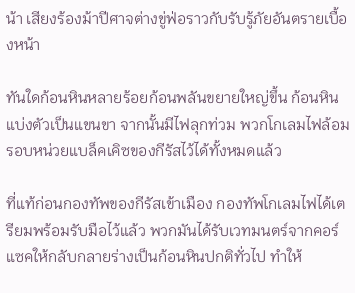น้า เสียงร้องม้าปีศาจต่างขู่ฟ่อราวกับรับรู้ภัยอันตรายเบื้องหน้า

ทันใดก้อนหินหลายร้อยก้อนพลันขยายใหญ่ขึ้น ก้อนหินแบ่งตัวเป็นแขนขา จากนั้นมีไฟลุกท่วม พวกโกเลมไฟล้อมรอบหน่วยแบล็คเคิซของกีรัสไว้ได้ทั้งหมดแล้ว

ที่แท้ก่อนกองทัพของกีรัสเข้าเมือง กองทัพโกเลมไฟได้เตรียมพร้อมรับมือไว้แล้ว พวกมันได้รับเวทมนตร์จากคอร์แซคให้กลับกลายร่างเป็นก้อนหินปกติทั่วไป ทำให้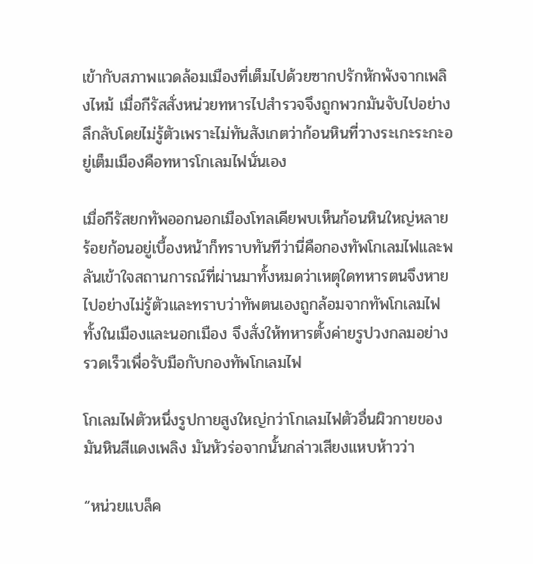เข้ากับสภาพแวดล้อมเมืองที่เต็มไปด้วยซากปรักหักพังจากเพลิงไหม้ เมื่อกีรัสสั่งหน่วยทหารไปสำรวจจึงถูกพวกมันจับไปอย่างลึกลับโดยไม่รู้ตัวเพราะไม่ทันสังเกตว่าก้อนหินที่วางระเกะระกะอยู่เต็มเมืองคือทหารโกเลมไฟนั่นเอง

เมื่อกีรัสยกทัพออกนอกเมืองโทลเคียพบเห็นก้อนหินใหญ่หลายร้อยก้อนอยู่เบื้องหน้าก็ทราบทันทีว่านี่คือกองทัพโกเลมไฟและพลันเข้าใจสถานการณ์ที่ผ่านมาทั้งหมดว่าเหตุใดทหารตนจึงหายไปอย่างไม่รู้ตัวและทราบว่าทัพตนเองถูกล้อมจากทัพโกเลมไฟทั้งในเมืองและนอกเมือง จึงสั่งให้ทหารตั้งค่ายรูปวงกลมอย่างรวดเร็วเพื่อรับมือกับกองทัพโกเลมไฟ

โกเลมไฟตัวหนึ่งรูปกายสูงใหญ่กว่าโกเลมไฟตัวอื่นผิวกายของมันหินสีแดงเพลิง มันหัวร่อจากนั้นกล่าวเสียงแหบห้าวว่า

“หน่วยแบล็ค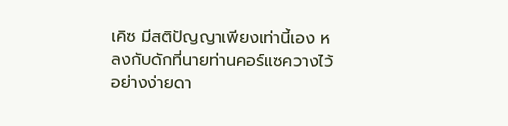เคิซ มีสติปัญญาเพียงเท่านี้เอง หลงกับดักที่นายท่านคอร์แซควางไว้อย่างง่ายดา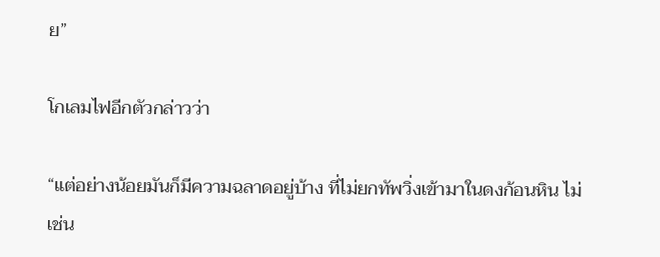ย”

โกเลมไฟอีกตัวกล่าวว่า

“แต่อย่างน้อยมันก็มีความฉลาดอยู่บ้าง ที่ไม่ยกทัพวิ่งเข้ามาในดงก้อนหิน ไม่เช่น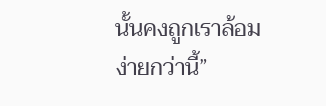นั้นคงถูกเราล้อมง่ายกว่านี้”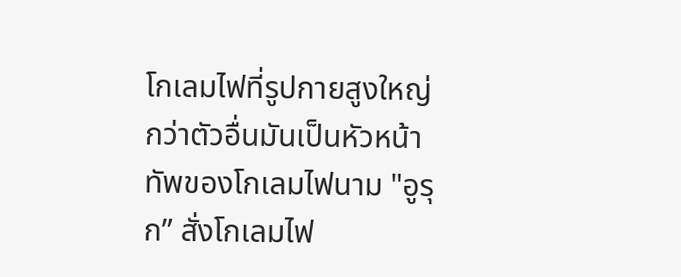โกเลมไฟที่รูปกายสูงใหญ่กว่าตัวอื่นมันเป็นหัวหน้าทัพของโกเลมไฟนาม "อูรุก” สั่งโกเลมไฟ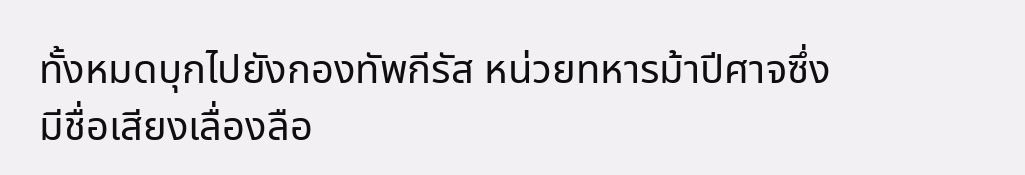ทั้งหมดบุกไปยังกองทัพกีรัส หน่วยทหารม้าปีศาจซึ่งมีชื่อเสียงเลื่องลือ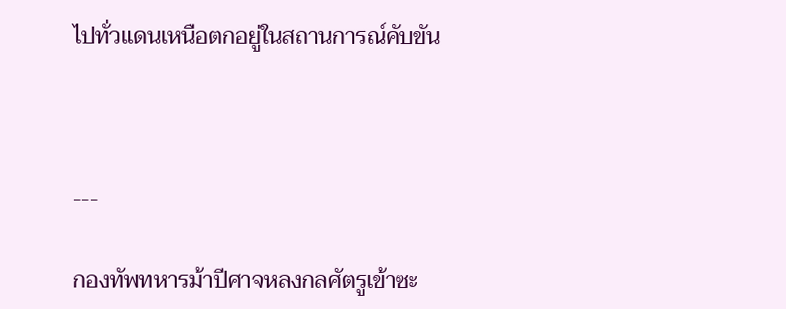ไปทั่วแดนเหนือตกอยู่ในสถานการณ์คับขัน



---

กองทัพทหารม้าปีศาจหลงกลศัตรูเข้าซะ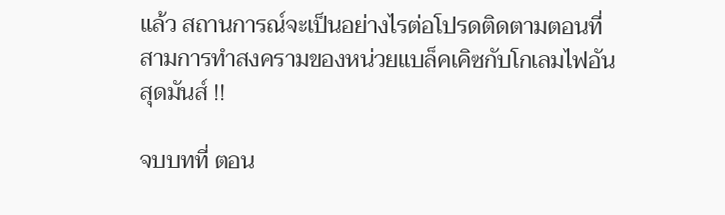แล้ว สถานการณ์จะเป็นอย่างไรต่อโปรดติดตามตอนที่สามการทำสงครามของหน่วยแบล็คเคิซกับโกเลมไฟอันสุดมันส์ !!

จบบทที่ ตอน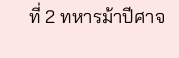ที่ 2 ทหารม้าปีศาจ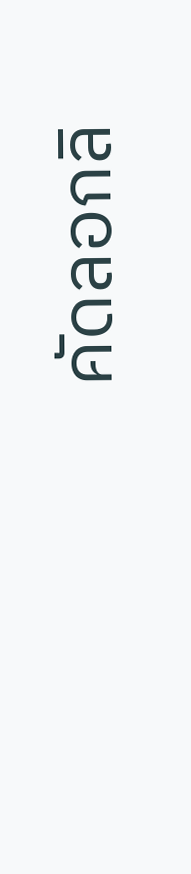คัดลอกลิ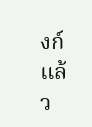งก์แล้ว